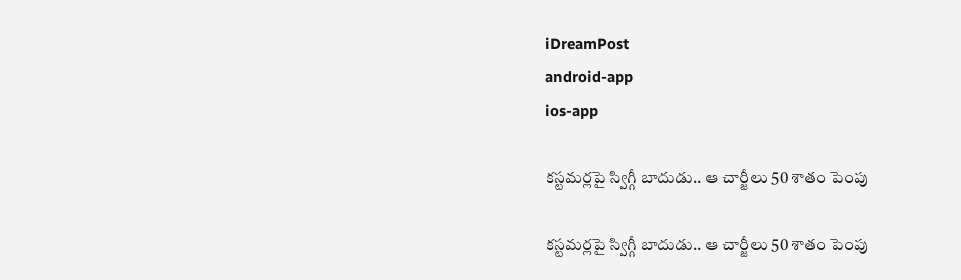iDreamPost
android-app
ios-app

కస్టమర్లపై స్విగ్గీ బాదుడు.. ఆ చార్జీలు 50 శాతం పెంపు

కస్టమర్లపై స్విగ్గీ బాదుడు.. ఆ చార్జీలు 50 శాతం పెంపు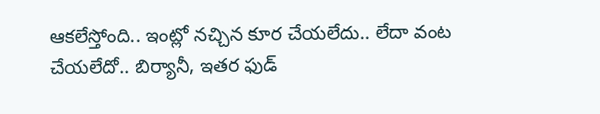ఆకలేస్తోంది.. ఇంట్లో నచ్చిన కూర చేయలేదు.. లేదా వంట చేయలేదో.. బిర్యానీ, ఇతర ఫుడ్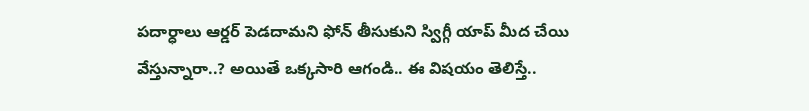పదార్ధాలు ఆర్డర్ పెడదామని ఫోన్ తీసుకుని స్విగ్గీ యాప్ మీద చేయి వేస్తున్నారా..? అయితే ఒక్కసారి ఆగండి.. ఈ విషయం తెలిస్తే..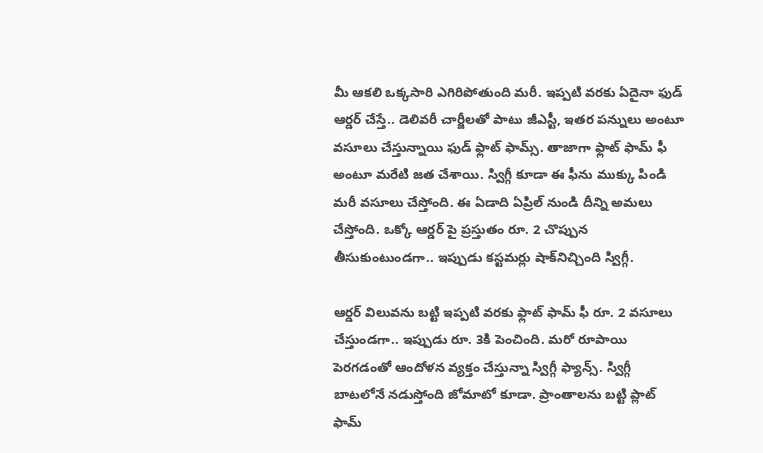మీ ఆకలి ఒక్కసారి ఎగిరిపోతుంది మరీ. ఇప్పటి వరకు ఏదైనా ఫుడ్ ఆర్డర్ చేస్తే.. డెలివరీ చార్జీలతో పాటు జీఎస్టీ, ఇతర పన్నులు అంటూ వసూలు చేస్తున్నాయి ఫుడ్ ఫ్లాట్ ఫామ్స్. తాజాగా ఫ్లాట్ ఫామ్ ఫీ అంటూ మరేటి జత చేశాయి. స్విగ్గీ కూడా ఈ ఫీను ముక్కు పిండి మరీ వసూలు చేస్తోంది. ఈ ఏడాది ఏప్రిల్ నుండి దీన్ని అమలు చేస్తోంది. ఒక్కో ఆర్డర్ పై ప్రస్తుతం రూ. 2 చొప్పున తీసుకుంటుండగా.. ఇప్పుడు కస్టమర్లు షాక్‌నిచ్చింది స్విగ్గీ.

ఆర్డర్ విలువను బట్టి ఇప్పటి వరకు ఫ్లాట్ ఫామ్ ఫీ రూ. 2 వసూలు చేస్తుండగా.. ఇప్పుడు రూ. 3కి పెంచింది. మరో రూపాయి పెరగడంతో ఆందోళన వ్యక్తం చేస్తున్నా స్విగ్గీ ఫ్యాన్స్. స్విగ్గీ బాటలోనే నడుస్తోంది జోమాటో కూడా. ప్రాంతాలను బట్టి ప్లాట్ ఫామ్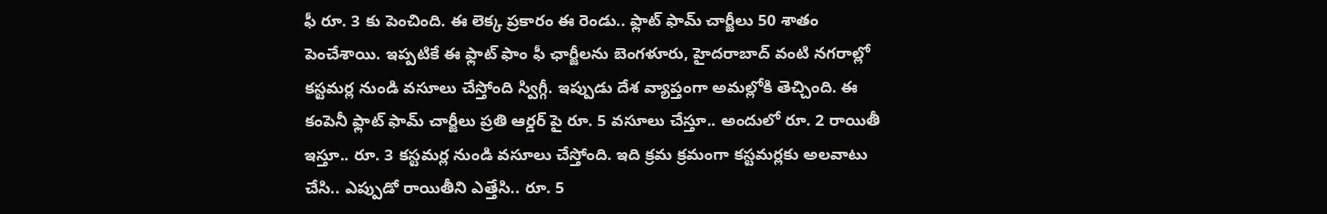ఫీ రూ. 3 కు పెంచింది. ఈ లెక్క ప్రకారం ఈ రెండు.. ఫ్లాట్ ఫామ్ చార్జీలు 50 శాతం పెంచేశాయి. ఇప్పటికే ఈ ఫ్లాట్ ఫాం ఫీ ఛార్జీలను బెంగళూరు, హైదరాబాద్ వంటి నగరాల్లో కస్టమర్ల నుండి వసూలు చేస్తోంది స్విగ్గీ. ఇప్పుడు దేశ వ్యాప్తంగా అమల్లోకి తెచ్చింది. ఈ కంపెనీ ఫ్లాట్ ఫామ్ చార్జీలు ప్రతి ఆర్డర్ పై రూ. 5 వసూలు చేస్తూ.. అందులో రూ. 2 రాయితీ ఇస్తూ.. రూ. 3 కస్టమర్ల నుండి వసూలు చేస్తోంది. ఇది క్రమ క్రమంగా కస్టమర్లకు అలవాటు చేసి.. ఎప్పుడో రాయితీని ఎత్తేసి.. రూ. 5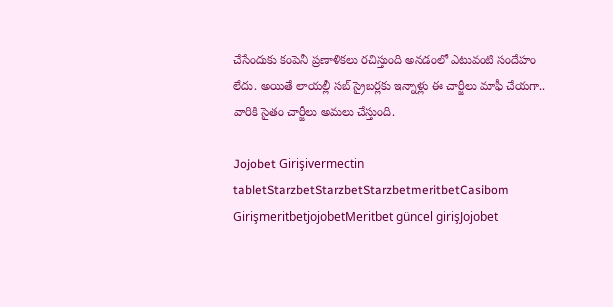చేసేందుకు కంపెనీ ప్రణాళికలు రచిస్తుంది అనడంలో ఎటువంటి సందేహం లేదు. అయితే లాయల్లీ సబ్ స్రైబర్లకు ఇన్నాళ్లు ఈ చార్జీలు మాఫీ చేయగా.. వారికి సైతం చార్జీలు అమలు చేస్తుంది.

Jojobet Girişivermectin tabletStarzbetStarzbetStarzbetmeritbetCasibom GirişmeritbetjojobetMeritbet güncel girişJojobet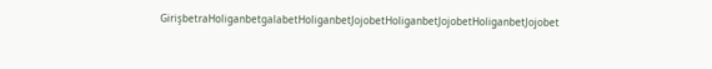GirişbetraHoliganbetgalabetHoliganbetJojobetHoliganbetJojobetHoliganbetJojobet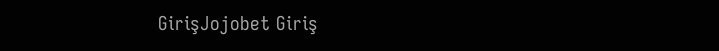GirişJojobet Giriş